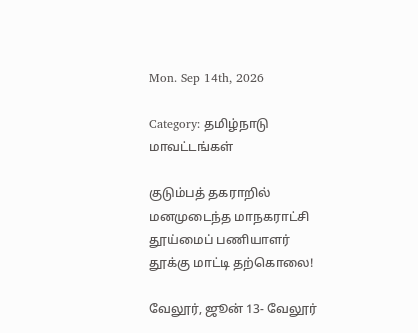Mon. Sep 14th, 2026

Category: தமிழ்நாடு மாவட்டங்கள்

குடும்பத் தகராறில் மனமுடைந்த மாநகராட்சி தூய்மைப் பணியாளர் தூக்கு மாட்டி தற்கொலை!

வேலூர், ஜூன் 13- வேலூர்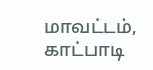மாவட்டம், காட்பாடி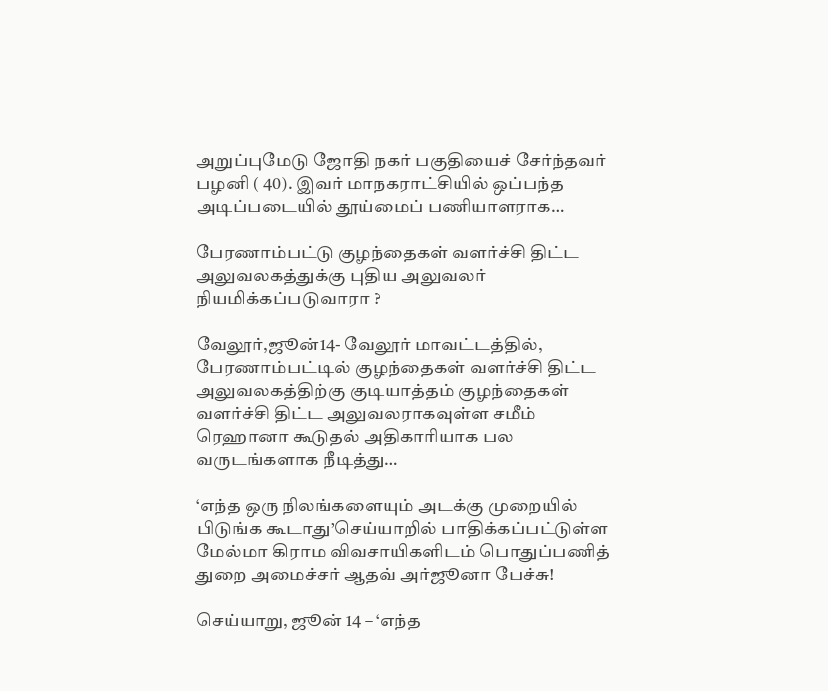அறுப்புமேடு ஜோதி நகர் பகுதியைச் சேர்ந்தவர் பழனி ( 40). இவர் மாநகராட்சியில் ஒப்பந்த அடிப்படையில் தூய்மைப் பணியாளராக…

பேரணாம்பட்டு குழந்தைகள் வளர்ச்சி திட்ட அலுவலகத்துக்கு புதிய அலுவலர் நியமிக்கப்படுவாரா ?

வேலூர்,ஜூன்14- வேலூர் மாவட்டத்தில், பேரணாம்பட்டில் குழந்தைகள் வளர்ச்சி திட்ட அலுவலகத்திற்கு குடியாத்தம் குழந்தைகள் வளர்ச்சி திட்ட அலுவலராகவுள்ள சமீம் ரெஹானா கூடுதல் அதிகாரியாக பல வருடங்களாக நீடித்து…

‘எந்த ஒரு நிலங்களையும் அடக்கு முறையில் பிடுங்க கூடாது’செய்யாறில் பாதிக்கப்பட்டுள்ள மேல்மா கிராம விவசாயிகளிடம் பொதுப்பணித் துறை அமைச்சர் ஆதவ் அர்ஜூனா பேச்சு!

செய்யாறு, ஜூன் 14 – ‘எந்த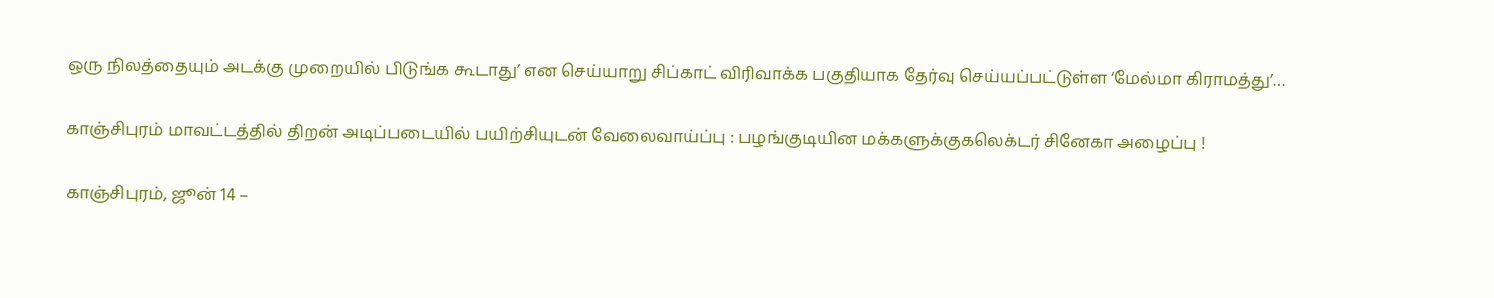ஒரு நிலத்தையும் அடக்கு முறையில் பிடுங்க கூடாது’ என செய்யாறு சிப்காட் விரிவாக்க பகுதியாக தேர்வு செய்யப்பட்டுள்ள ‘மேல்மா கிராமத்து’…

காஞ்சிபுரம் மாவட்டத்தில் திறன் அடிப்படையில் பயிற்சியுடன் வேலைவாய்ப்பு : பழங்குடியின மக்களுக்குகலெக்டர் சினேகா அழைப்பு !

காஞ்சிபுரம், ஜூன் 14 –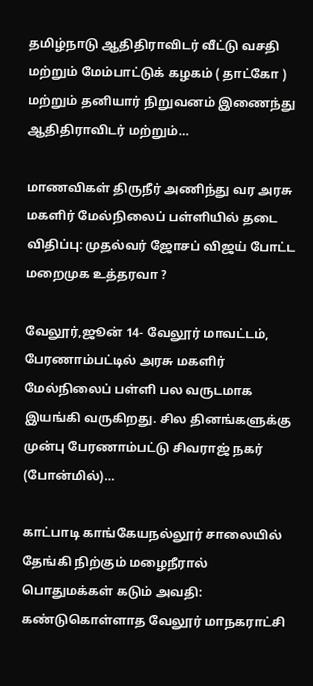தமிழ்நாடு ஆதிதிராவிடர் வீட்டு வசதி மற்றும் மேம்பாட்டுக் கழகம் ( தாட்கோ ) மற்றும் தனியார் நிறுவனம் இணைந்து ஆதிதிராவிடர் மற்றும்…

மாணவிகள் திருநீர் அணிந்து வர அரசு மகளிர் மேல்நிலைப் பள்ளியில் தடை விதிப்பு: முதல்வர் ஜோசப் விஜய் போட்ட மறைமுக உத்தரவா ?

வேலூர்,ஜூன் 14- வேலூர் மாவட்டம், பேரணாம்பட்டில் அரசு மகளிர் மேல்நிலைப் பள்ளி பல வருடமாக இயங்கி வருகிறது. சில தினங்களுக்கு முன்பு பேரணாம்பட்டு சிவராஜ் நகர் (போன்மில்)…

காட்பாடி காங்கேயநல்லூர் சாலையில் தேங்கி நிற்கும் மழைநீரால் பொதுமக்கள் கடும் அவதி: கண்டுகொள்ளாத வேலூர் மாநகராட்சி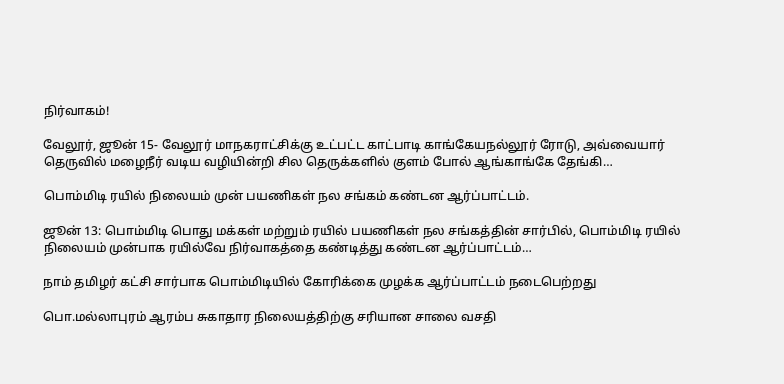நிர்வாகம்!

வேலூர், ஜூன் 15- வேலூர் மாநகராட்சிக்கு உட்பட்ட காட்பாடி காங்கேயநல்லூர் ரோடு, அவ்வையார் தெருவில் மழைநீர் வடிய வழியின்றி சில தெருக்களில் குளம் போல் ஆங்காங்கே தேங்கி…

பொம்மிடி ரயில் நிலையம் முன் பயணிகள் நல சங்கம் கண்டன ஆர்ப்பாட்டம்.

ஜூன் 13: பொம்மிடி பொது மக்கள் மற்றும் ரயில் பயணிகள் நல சங்கத்தின் சார்பில், பொம்மிடி ரயில் நிலையம் முன்பாக ரயில்வே நிர்வாகத்தை கண்டித்து கண்டன ஆர்ப்பாட்டம்…

நாம் தமிழர் கட்சி சார்பாக பொம்மிடியில் கோரிக்கை முழக்க ஆர்ப்பாட்டம் நடைபெற்றது

பொ.மல்லாபுரம் ஆரம்ப சுகாதார நிலையத்திற்கு சரியான சாலை வசதி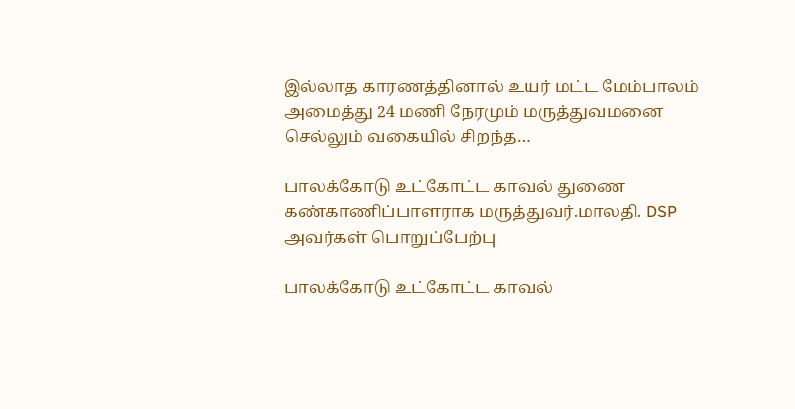இல்லாத காரணத்தினால் உயர் மட்ட மேம்பாலம் அமைத்து 24 மணி நேரமும் மருத்துவமனை செல்லும் வகையில் சிறந்த…

பாலக்கோடு உட்கோட்ட காவல் துணை கண்காணிப்பாளராக மருத்துவர்.மாலதி. DSP அவர்கள் பொறுப்பேற்பு

பாலக்கோடு உட்கோட்ட காவல்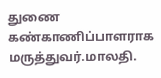துணை கண்காணிப்பாளராக மருத்துவர்.மாலதி.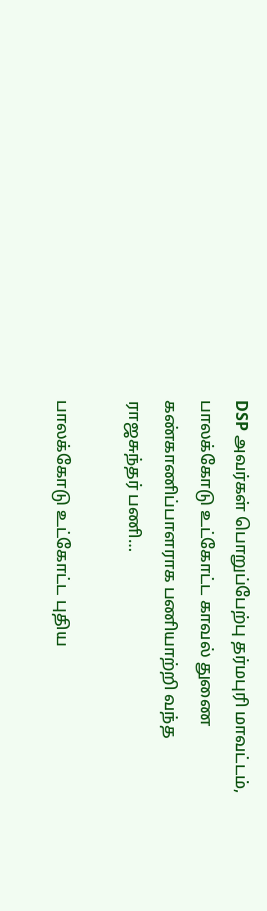DSP அவர்கள் பொறுப்பேற்பு தர்மபுரி மாவட்டம், பாலக்கோடு உட்கோட்ட காவல் துணை கண்காணிப்பாளராக பணியாற்றி வந்த ராஜசுந்தர் பணி…

பாலக்கோடு உட்கோட்ட புதிய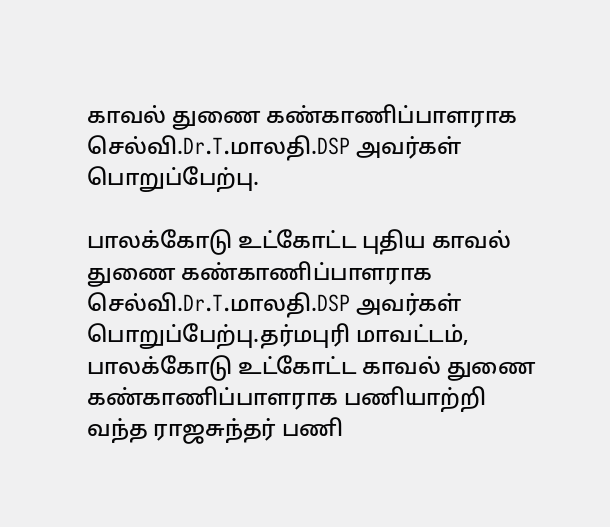காவல் துணை கண்காணிப்பாளராக செல்வி.Dr.T.மாலதி.DSP அவர்கள் பொறுப்பேற்பு.

பாலக்கோடு உட்கோட்ட புதிய காவல் துணை கண்காணிப்பாளராக செல்வி.Dr.T.மாலதி.DSP அவர்கள் பொறுப்பேற்பு.தர்மபுரி மாவட்டம், பாலக்கோடு உட்கோட்ட காவல் துணை கண்காணிப்பாளராக பணியாற்றி வந்த ராஜசுந்தர் பணி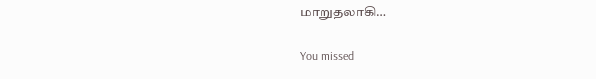மாறுதலாகி…

You missed